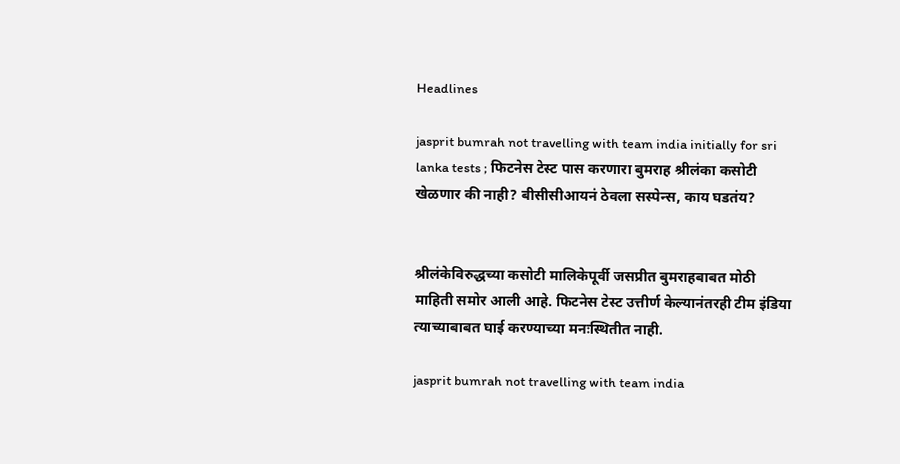Headlines

jasprit bumrah not travelling with team india initially for sri lanka tests ; फिटनेस टेस्ट पास करणारा बुमराह श्रीलंका कसोटी खेळणार की नाही? बीसीसीआयनं ठेवला सस्पेन्स, काय घडतंय?


श्रीलंकेविरुद्धच्या कसोटी मालिकेपूर्वी जसप्रीत बुमराहबाबत मोठी माहिती समोर आली आहे. फिटनेस टेस्ट उत्तीर्ण केल्यानंतरही टीम इंडिया त्याच्याबाबत घाई करण्याच्या मनःस्थितीत नाही.

jasprit bumrah not travelling with team india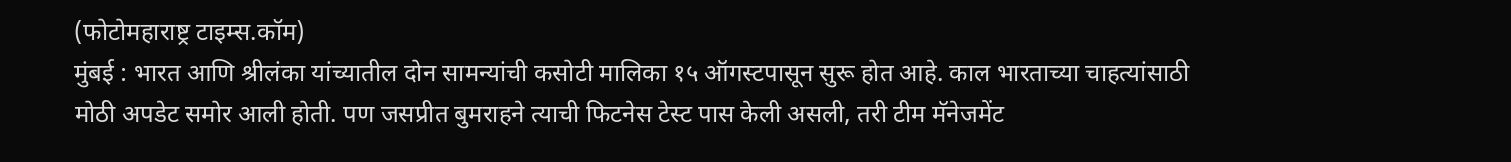(फोटोमहाराष्ट्र टाइम्स.कॉम)
मुंबई : भारत आणि श्रीलंका यांच्यातील दोन सामन्यांची कसोटी मालिका १५ ऑगस्टपासून सुरू होत आहे. काल भारताच्या चाहत्यांसाठी मोठी अपडेट समोर आली होती. पण जसप्रीत बुमराहने त्याची फिटनेस टेस्ट पास केली असली, तरी टीम मॅनेजमेंट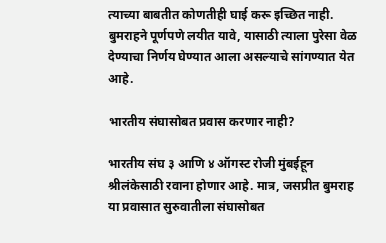त्याच्या बाबतीत कोणतीही घाई करू इच्छित नाही. बुमराहने पूर्णपणे लयीत यावे, यासाठी त्याला पुरेसा वेळ देण्याचा निर्णय घेण्यात आला असल्याचे सांगण्यात येत आहे.

भारतीय संघासोबत प्रवास करणार नाही?

भारतीय संघ ३ आणि ४ ऑगस्ट रोजी मुंबईहून श्रीलंकेसाठी रवाना होणार आहे. मात्र, जसप्रीत बुमराह या प्रवासात सुरुवातीला संघासोबत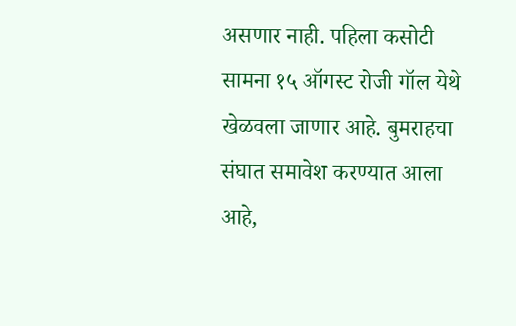असणार नाही. पहिला कसोटी सामना १५ ऑगस्ट रोजी गॉल येथे खेळवला जाणार आहे. बुमराहचा संघात समावेश करण्यात आला आहे,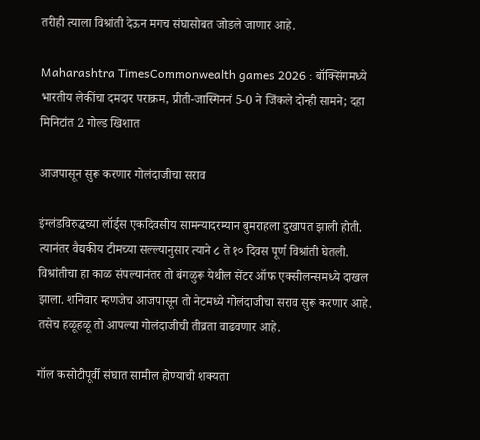तरीही त्याला विश्रांती देऊन मगच संघासोबत जोडले जाणार आहे.

Maharashtra TimesCommonwealth games 2026 : बॉक्सिंगमध्ये भारतीय लेकींचा दमदार पराक्रम, प्रीती-जास्मिननं 5-0 ने जिंकले दोन्ही सामने; दहा मिनिटांत 2 गोल्ड खिशात

आजपासून सुरू करणार गोलंदाजीचा सराव

इंग्लंडविरुद्धच्या लॉर्ड्स एकदिवसीय सामन्यादरम्यान बुमराहला दुखापत झाली होती. त्यानंतर वैद्यकीय टीमच्या सल्ल्यानुसार त्याने ८ ते १० दिवस पूर्ण विश्रांती घेतली. विश्रांतीचा हा काळ संपल्यानंतर तो बंगळुरू येथील सेंटर ऑफ एक्सीलन्समध्ये दाखल झाला. शनिवार म्हणजेच आजपासून तो नेटमध्ये गोलंदाजीचा सराव सुरू करणार आहे. तसेच हळूहळू तो आपल्या गोलंदाजीची तीव्रता वाढवणार आहे.

गॉल कसोटीपूर्वी संघात सामील होण्याची शक्यता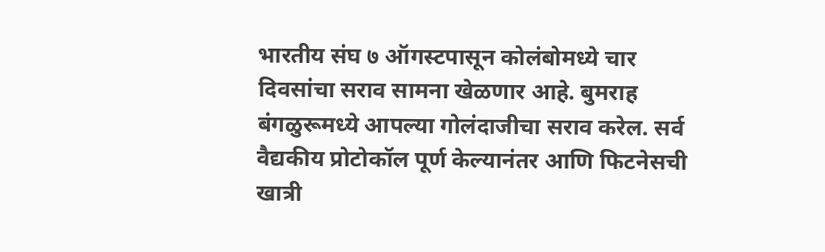भारतीय संघ ७ ऑगस्टपासून कोलंबोमध्ये चार दिवसांचा सराव सामना खेळणार आहे. बुमराह बंगळुरूमध्ये आपल्या गोलंदाजीचा सराव करेल. सर्व वैद्यकीय प्रोटोकॉल पूर्ण केल्यानंतर आणि फिटनेसची खात्री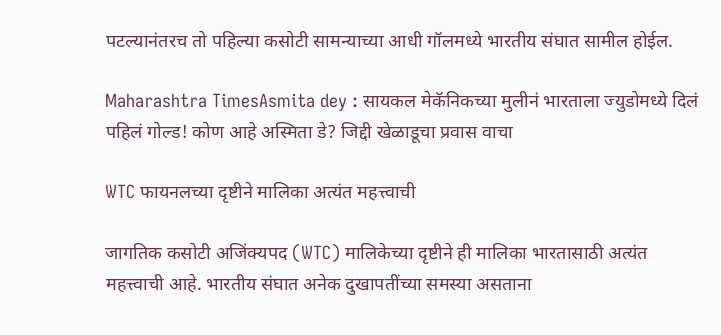पटल्यानंतरच तो पहिल्या कसोटी सामन्याच्या आधी गॉलमध्ये भारतीय संघात सामील होईल.

Maharashtra TimesAsmita dey : सायकल मेकॅनिकच्या मुलीनं भारताला ज्युडोमध्ये दिलं पहिलं गोल्ड! कोण आहे अस्मिता डे? जिद्दी खेळाडूचा प्रवास वाचा

WTC फायनलच्या दृष्टीने मालिका अत्यंत महत्त्वाची

जागतिक कसोटी अजिंक्यपद (WTC) मालिकेच्या दृष्टीने ही मालिका भारतासाठी अत्यंत महत्त्वाची आहे. भारतीय संघात अनेक दुखापतींच्या समस्या असताना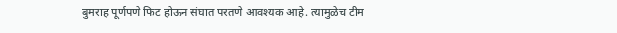बुमराह पूर्णपणे फिट होऊन संघात परतणे आवश्यक आहे. त्यामुळेच टीम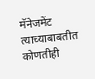मॅनेजमेंट त्याच्याबाबतीत कोणतीही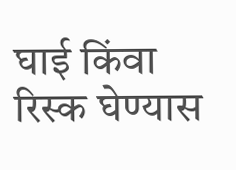घाई किंवा रिस्क घेण्यास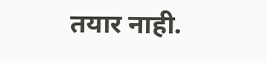तयार नाही.